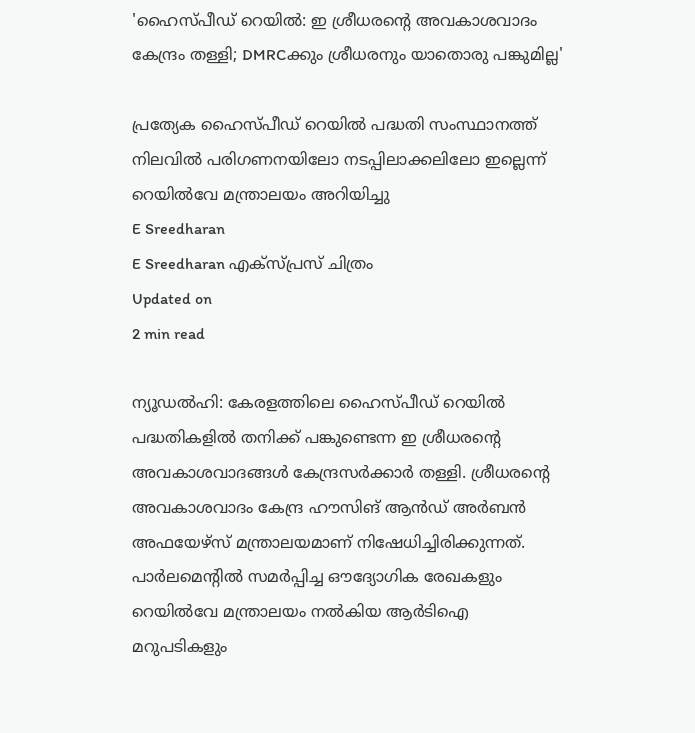'ഹൈസ്പീഡ് റെയിൽ: ഇ ശ്രീധരന്റെ അവകാശവാദം കേന്ദ്രം തള്ളി; DMRCക്കും ശ്രീധരനും യാതൊരു പങ്കുമില്ല'

പ്രത്യേക ഹൈസ്പീഡ് റെയിൽ പദ്ധതി സംസ്ഥാനത്ത് നിലവിൽ പരിഗണനയിലോ നടപ്പിലാക്കലിലോ ഇല്ലെന്ന് റെയിൽവേ മന്ത്രാലയം അറിയിച്ചു
E Sreedharan
E Sreedharan എക്സ്പ്രസ് ചിത്രം
Updated on
2 min read

ന്യൂഡൽഹി: കേരളത്തിലെ ഹൈസ്പീഡ് റെയിൽ പദ്ധതികളിൽ തനിക്ക് പങ്കുണ്ടെന്ന ഇ ശ്രീധരന്റെ അവകാശവാദങ്ങൾ കേന്ദ്രസർക്കാർ തള്ളി. ശ്രീധരന്റെ അവകാശവാദം കേന്ദ്ര ഹൗസിങ് ആന്‍ഡ് അര്‍ബന്‍ അഫയേഴ്‌സ് മന്ത്രാലയമാണ് നിഷേധിച്ചിരിക്കുന്നത്. പാര്‍ലമെന്റില്‍ സമര്‍പ്പിച്ച ഔദ്യോഗിക രേഖകളും റെയില്‍വേ മന്ത്രാലയം നല്‍കിയ ആര്‍ടിഐ മറുപടികളും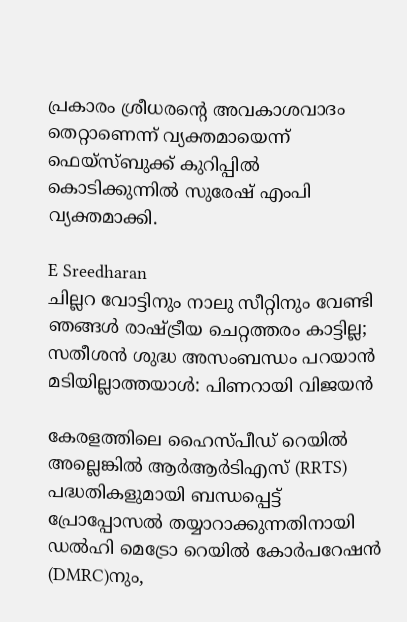പ്രകാരം ശ്രീധരന്റെ അവകാശവാദം തെറ്റാണെന്ന് വ്യക്തമായെന്ന് ഫെയ്സ്ബുക്ക് കുറിപ്പിൽ കൊടിക്കുന്നില്‍ സുരേഷ് എംപി വ്യക്തമാക്കി.

E Sreedharan
ചില്ലറ വോട്ടിനും നാലു സീറ്റിനും വേണ്ടി ഞങ്ങള്‍ രാഷ്ട്രീയ ചെറ്റത്തരം കാട്ടില്ല; സതീശന്‍ ശുദ്ധ അസംബന്ധം പറയാന്‍ മടിയില്ലാത്തയാള്‍: പിണറായി വിജയന്‍

കേരളത്തിലെ ഹൈസ്പീഡ് റെയിൽ അല്ലെങ്കിൽ ആർആർടിഎസ് (RRTS) പദ്ധതികളുമായി ബന്ധപ്പെട്ട് പ്രോപ്പോസൽ തയ്യാറാക്കുന്നതിനായി ഡൽഹി മെട്രോ റെയിൽ കോർപറേഷൻ (DMRC)നും,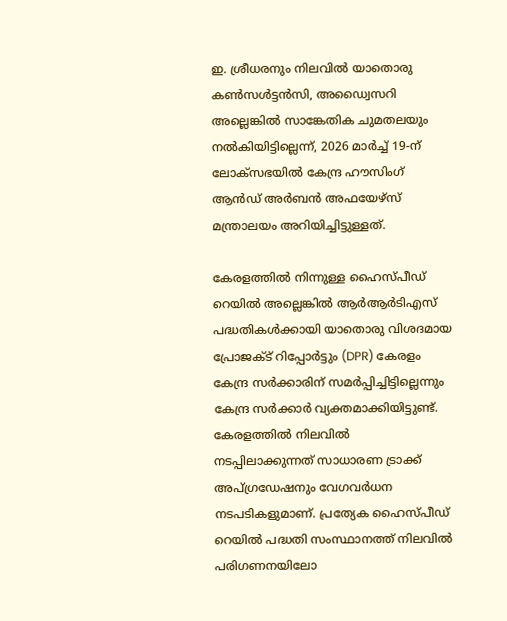ഇ. ശ്രീധരനും നിലവിൽ യാതൊരു കൺസൾട്ടൻസി, അഡ്വൈസറി അല്ലെങ്കിൽ സാങ്കേതിക ചുമതലയും നൽകിയിട്ടില്ലെന്ന്, 2026 മാർച്ച് 19-ന് ലോക്സഭയിൽ കേന്ദ്ര ഹൗസിംഗ് ആൻഡ് അർബൻ അഫയേഴ്‌സ് മന്ത്രാലയം അറിയിച്ചിട്ടുള്ളത്.

കേരളത്തിൽ നിന്നുള്ള ഹൈസ്പീഡ് റെയിൽ അല്ലെങ്കിൽ ആർആർടിഎസ് പദ്ധതികൾക്കായി യാതൊരു വിശദമായ പ്രോജക്ട് റിപ്പോർട്ടും (DPR) കേരളം കേന്ദ്ര സർക്കാരിന് സമർപ്പിച്ചിട്ടില്ലെന്നും കേന്ദ്ര സർക്കാർ വ്യക്തമാക്കിയിട്ടുണ്ട്. കേരളത്തിൽ നിലവിൽ നടപ്പിലാക്കുന്നത് സാധാരണ ട്രാക്ക് അപ്‌ഗ്രഡേഷനും വേഗവർധന നടപടികളുമാണ്. പ്രത്യേക ഹൈസ്പീഡ് റെയിൽ പദ്ധതി സംസ്ഥാനത്ത് നിലവിൽ പരിഗണനയിലോ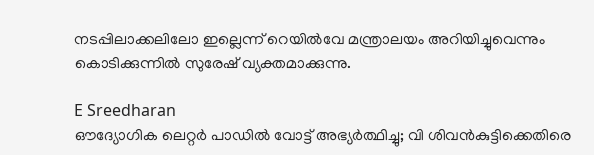നടപ്പിലാക്കലിലോ ഇല്ലെന്ന് റെയിൽവേ മന്ത്രാലയം അറിയിച്ചുവെന്നും കൊടിക്കുന്നിൽ സുരേഷ് വ്യക്തമാക്കുന്നു.

E Sreedharan
ഔദ്യോഗിക ലെറ്റർ പാഡിൽ വോട്ട് അഭ്യർത്ഥിച്ചു; വി ശിവൻകുട്ടിക്കെതിരെ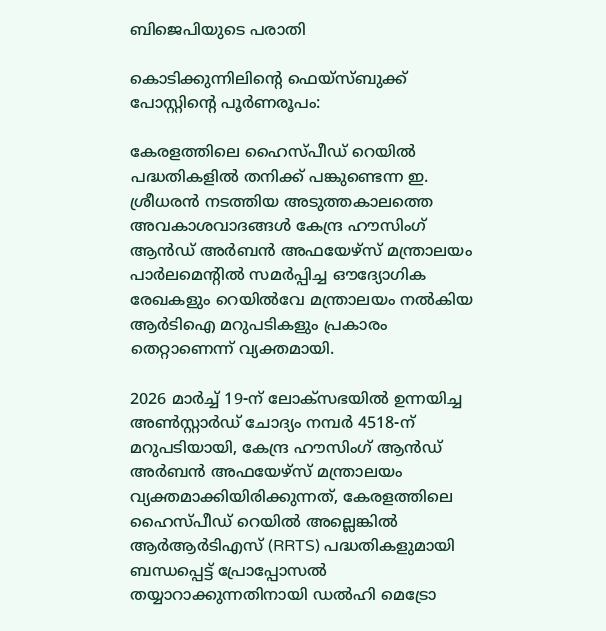ബിജെപിയുടെ പരാതി

കൊടിക്കുന്നിലിന്റെ ഫെയ്സ്ബുക്ക് പോസ്റ്റിന്റെ പൂർണരൂപം:

കേരളത്തിലെ ഹൈസ്പീഡ് റെയിൽ പദ്ധതികളിൽ തനിക്ക് പങ്കുണ്ടെന്ന ഇ. ശ്രീധരൻ നടത്തിയ അടുത്തകാലത്തെ അവകാശവാദങ്ങൾ കേന്ദ്ര ഹൗസിംഗ് ആൻഡ് അർബൻ അഫയേഴ്‌സ് മന്ത്രാലയം പാർലമെന്റിൽ സമർപ്പിച്ച ഔദ്യോഗിക രേഖകളും റെയിൽവേ മന്ത്രാലയം നൽകിയ ആർടിഐ മറുപടികളും പ്രകാരം തെറ്റാണെന്ന് വ്യക്തമായി.

2026 മാർച്ച് 19-ന് ലോക്സഭയിൽ ഉന്നയിച്ച അൺസ്റ്റാർഡ് ചോദ്യം നമ്പർ 4518-ന് മറുപടിയായി, കേന്ദ്ര ഹൗസിംഗ് ആൻഡ് അർബൻ അഫയേഴ്‌സ് മന്ത്രാലയം വ്യക്തമാക്കിയിരിക്കുന്നത്, കേരളത്തിലെ ഹൈസ്പീഡ് റെയിൽ അല്ലെങ്കിൽ ആർആർടിഎസ് (RRTS) പദ്ധതികളുമായി ബന്ധപ്പെട്ട് പ്രോപ്പോസൽ തയ്യാറാക്കുന്നതിനായി ഡൽഹി മെട്രോ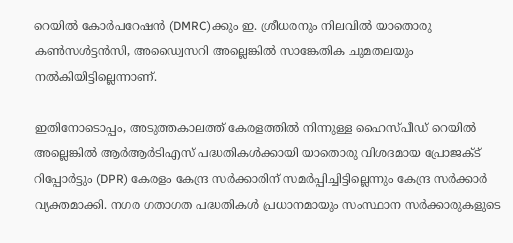റെയിൽ കോർപറേഷൻ (DMRC)ക്കും ഇ. ശ്രീധരനും നിലവിൽ യാതൊരു കൺസൾട്ടൻസി, അഡ്വൈസറി അല്ലെങ്കിൽ സാങ്കേതിക ചുമതലയും നൽകിയിട്ടില്ലെന്നാണ്.

ഇതിനോടൊപ്പം, അടുത്തകാലത്ത് കേരളത്തിൽ നിന്നുള്ള ഹൈസ്പീഡ് റെയിൽ അല്ലെങ്കിൽ ആർആർടിഎസ് പദ്ധതികൾക്കായി യാതൊരു വിശദമായ പ്രോജക്ട് റിപ്പോർട്ടും (DPR) കേരളം കേന്ദ്ര സർക്കാരിന് സമർപ്പിച്ചിട്ടില്ലെന്നും കേന്ദ്ര സർക്കാർ വ്യക്തമാക്കി. നഗര ഗതാഗത പദ്ധതികൾ പ്രധാനമായും സംസ്ഥാന സർക്കാരുകളുടെ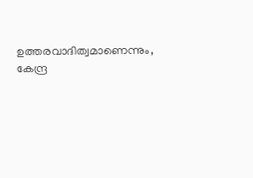ഉത്തരവാദിത്വമാണെന്നും, കേന്ദ്ര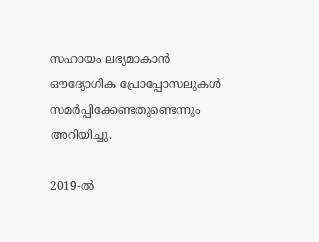സഹായം ലഭ്യമാകാൻ ഔദ്യോഗിക പ്രോപ്പോസലുകൾ സമർപ്പിക്കേണ്ടതുണ്ടെന്നും അറിയിച്ചു.

2019-ൽ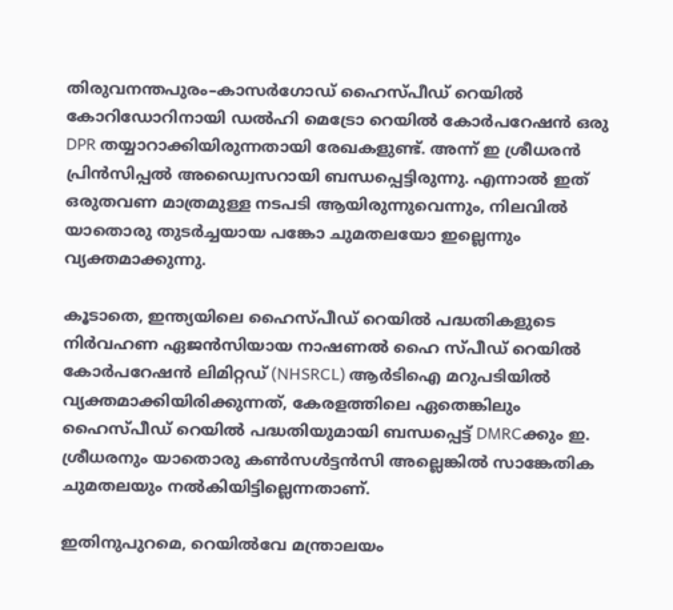തിരുവനന്തപുരം–കാസർഗോഡ് ഹൈസ്പീഡ് റെയിൽ കോറിഡോറിനായി ഡൽഹി മെട്രോ റെയിൽ കോർപറേഷൻ ഒരു DPR തയ്യാറാക്കിയിരുന്നതായി രേഖകളുണ്ട്. അന്ന് ഇ ശ്രീധരൻ പ്രിൻസിപ്പൽ അഡ്വൈസറായി ബന്ധപ്പെട്ടിരുന്നു. എന്നാൽ ഇത് ഒരുതവണ മാത്രമുള്ള നടപടി ആയിരുന്നുവെന്നും, നിലവിൽ യാതൊരു തുടർച്ചയായ പങ്കോ ചുമതലയോ ഇല്ലെന്നും വ്യക്തമാക്കുന്നു.

കൂടാതെ, ഇന്ത്യയിലെ ഹൈസ്പീഡ് റെയിൽ പദ്ധതികളുടെ നിർവഹണ ഏജൻസിയായ നാഷണൽ ഹൈ സ്പീഡ് റെയിൽ കോർപറേഷൻ ലിമിറ്റഡ് (NHSRCL) ആർടിഐ മറുപടിയിൽ വ്യക്തമാക്കിയിരിക്കുന്നത്, കേരളത്തിലെ ഏതെങ്കിലും ഹൈസ്പീഡ് റെയിൽ പദ്ധതിയുമായി ബന്ധപ്പെട്ട് DMRCക്കും ഇ. ശ്രീധരനും യാതൊരു കൺസൾട്ടൻസി അല്ലെങ്കിൽ സാങ്കേതിക ചുമതലയും നൽകിയിട്ടില്ലെന്നതാണ്.

ഇതിനുപുറമെ, റെയിൽവേ മന്ത്രാലയം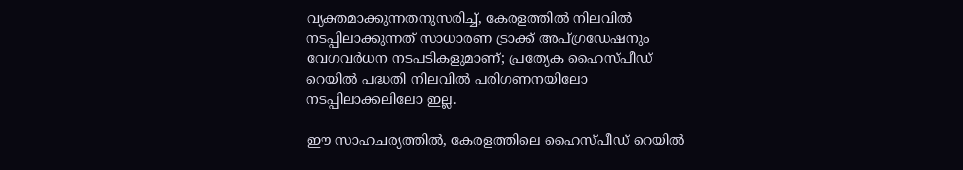വ്യക്തമാക്കുന്നതനുസരിച്ച്, കേരളത്തിൽ നിലവിൽ നടപ്പിലാക്കുന്നത് സാധാരണ ട്രാക്ക് അപ്‌ഗ്രഡേഷനും വേഗവർധന നടപടികളുമാണ്; പ്രത്യേക ഹൈസ്പീഡ് റെയിൽ പദ്ധതി നിലവിൽ പരിഗണനയിലോ നടപ്പിലാക്കലിലോ ഇല്ല.

ഈ സാഹചര്യത്തിൽ, കേരളത്തിലെ ഹൈസ്പീഡ് റെയിൽ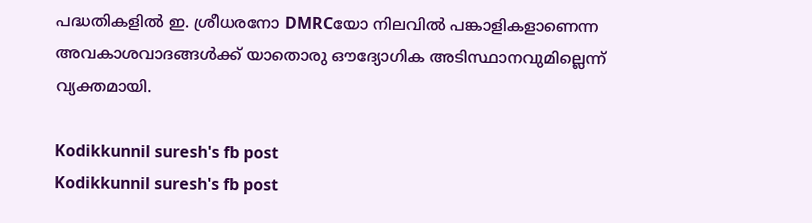പദ്ധതികളിൽ ഇ. ശ്രീധരനോ DMRCയോ നിലവിൽ പങ്കാളികളാണെന്ന അവകാശവാദങ്ങൾക്ക് യാതൊരു ഔദ്യോഗിക അടിസ്ഥാനവുമില്ലെന്ന് വ്യക്തമായി.

Kodikkunnil suresh's fb post
Kodikkunnil suresh's fb post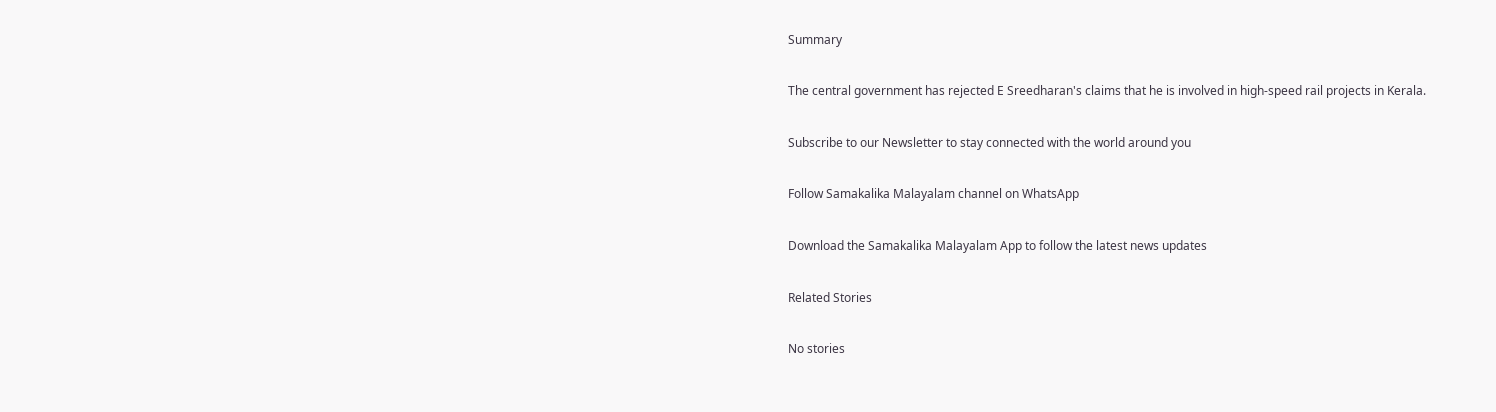Summary

The central government has rejected E Sreedharan's claims that he is involved in high-speed rail projects in Kerala.

Subscribe to our Newsletter to stay connected with the world around you

Follow Samakalika Malayalam channel on WhatsApp

Download the Samakalika Malayalam App to follow the latest news updates

Related Stories

No stories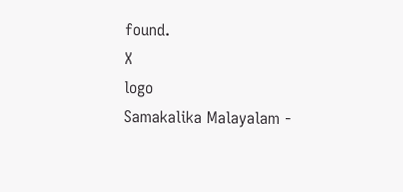found.
X
logo
Samakalika Malayalam -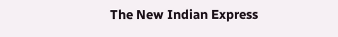The New Indian Express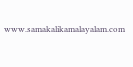www.samakalikamalayalam.com